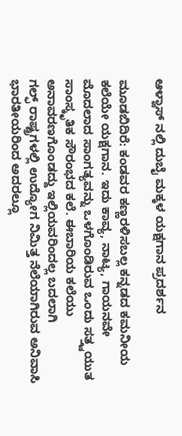ಆಳ್ವಾಸ್ ನಲ್ಲಿ ದುಬೈ ಮಕ್ಕಳ‌ ಯಕ್ಷಗಾನ‌ ಪ್ರದರ್ಶನ

ಮೂಡಬಿದಿರೆ: ಕಂಡವರ ಕಣ್ಣರಳಿಸಬಲ್ಲ ಕನ್ನಡದ ಕಮನೀಯ ಕಲೆಯೇ ಯಕ್ಷಗಾನ. ಇದು ಕಾವ್ಯ, ನಾಟ್ಯ, ಗಾಯನವೇ ಮೊದಲಾ‌ದ ಸಾಂಗತ್ಯವನ್ನು ಒಳಗೊಂಡಿರುವ ಒಂದು ಸತ್ತ್ವಯುತ ಸಾಂಸ್ಕೃತಿಕ ಸೌರಂಭದ ಕಲೆ. ಈಬಾರಿಯ ಕಲೆಯು ಅನಾವರಣಗೊಂಡದ್ದು ಇಲ್ಲಿಯವರಿಂದಲ್ಲ ಬದಲಾಗಿ
ಗಲ್ಫ್ ರಾಷ್ಟ್ರಗಳಲ್ಲಿ ಉದ್ಯೋಗ ನಿಮಿತ್ತ ನೆಲೆಯಾಗಿರುವ ಅನಿವಾಸಿ ಭಾರತೀಯರಿಂದ ಅದರಲ್ಲೂ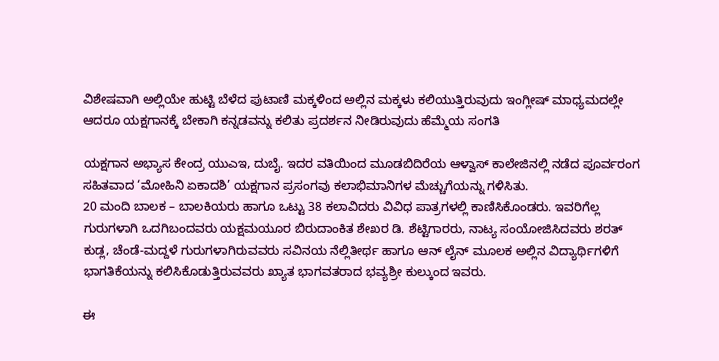ವಿಶೇಷವಾಗಿ ಅಲ್ಲಿಯೇ ಹುಟ್ಟಿ ಬೆಳೆದ ಪುಟಾಣಿ ಮಕ್ಕಳಿಂದ ಅಲ್ಲಿನ ಮಕ್ಕಳು ಕಲಿಯುತ್ತಿರುವುದು ಇಂಗ್ಲೀಷ್ ಮಾಧ್ಯಮದಲ್ಲೇ ಆದರೂ ಯಕ್ಷಗಾನಕ್ಕೆ ಬೇಕಾಗಿ ಕನ್ನಡವನ್ನು ಕಲಿತು ಪ್ರದರ್ಶನ ನೀಡಿರುವುದು ಹೆಮ್ಮೆಯ ಸಂಗತಿ

ಯಕ್ಷಗಾನ ಅಭ್ಯಾಸ ಕೇಂದ್ರ ಯುಎಇ, ದುಬೈ. ಇದರ ವತಿಯಿಂದ‌ ಮೂಡಬಿದಿರೆಯ ಆಳ್ವಾಸ್ ಕಾಲೇಜಿನಲ್ಲಿ ನಡೆದ ಪೂರ್ವರಂಗ ಸಹಿತವಾದ ‘ಮೋಹಿನಿ ಏಕಾದಶಿ’ ಯಕ್ಷಗಾನ ಪ್ರಸಂಗವು ಕಲಾಭಿಮಾನಿಗಳ ಮೆಚ್ಚುಗೆಯನ್ನು ಗಳಿಸಿತು.
20 ಮಂದಿ ಬಾಲಕ – ಬಾಲಕಿಯರು ಹಾಗೂ ಒಟ್ಟು 38 ಕಲಾವಿದರು ವಿವಿಧ ಪಾತ್ರಗಳಲ್ಲಿ‌ ಕಾಣಿಸಿಕೊಂಡರು. ಇವರಿಗೆಲ್ಲ ಗುರುಗಳಾಗಿ ಒದಗಿಬಂದವರು ಯಕ್ಷಮಯೂರ ಬಿರುದಾಂಕಿತ ಶೇಖರ ಡಿ. ಶೆಟ್ಟಿಗಾರರು, ನಾಟ್ಯ ಸಂಯೋಜಿಸಿದವರು ಶರತ್ ಕುಡ್ಲ, ಚೆಂಡೆ-ಮದ್ದಳೆ ಗುರುಗಳಾಗಿರುವವರು ಸವಿನಯ ನೆಲ್ಲಿತೀರ್ಥ ಹಾಗೂ ಆನ್ ಲೈನ್ ಮೂಲಕ ಅಲ್ಲಿನ‌ ವಿದ್ಯಾರ್ಥಿಗಳಿಗೆ ಭಾಗತಿಕೆಯನ್ನು ಕಲಿಸಿಕೊಡುತ್ತಿರುವವರು ಖ್ಯಾತ ಭಾಗವತರಾದ ಭವ್ಯಶ್ರೀ ಕುಲ್ಕುಂದ ಇವರು.

ಈ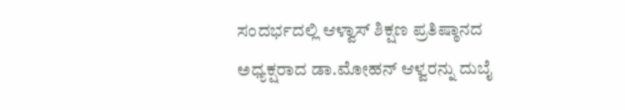ಸಂದರ್ಭದಲ್ಲಿ ಆಳ್ವಾಸ್ ಶಿಕ್ಷಣ ಪ್ರತಿಷ್ಠಾನದ ಅಧ್ಯಕ್ಷರಾದ ಡಾ.ಮೋಹನ್ ಆಳ್ವರನ್ನು ದುಬೈ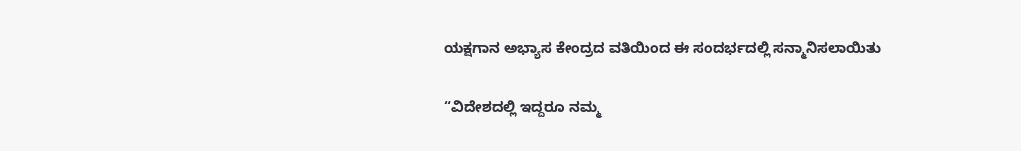ಯಕ್ಷಗಾನ ಅಭ್ಯಾಸ ಕೇಂದ್ರದ ವತಿಯಿಂದ ಈ ಸಂದರ್ಭದಲ್ಲಿ ಸನ್ಮಾನಿಸಲಾಯಿತು

“ವಿದೇಶದಲ್ಲಿ ಇದ್ದರೂ ನಮ್ಮ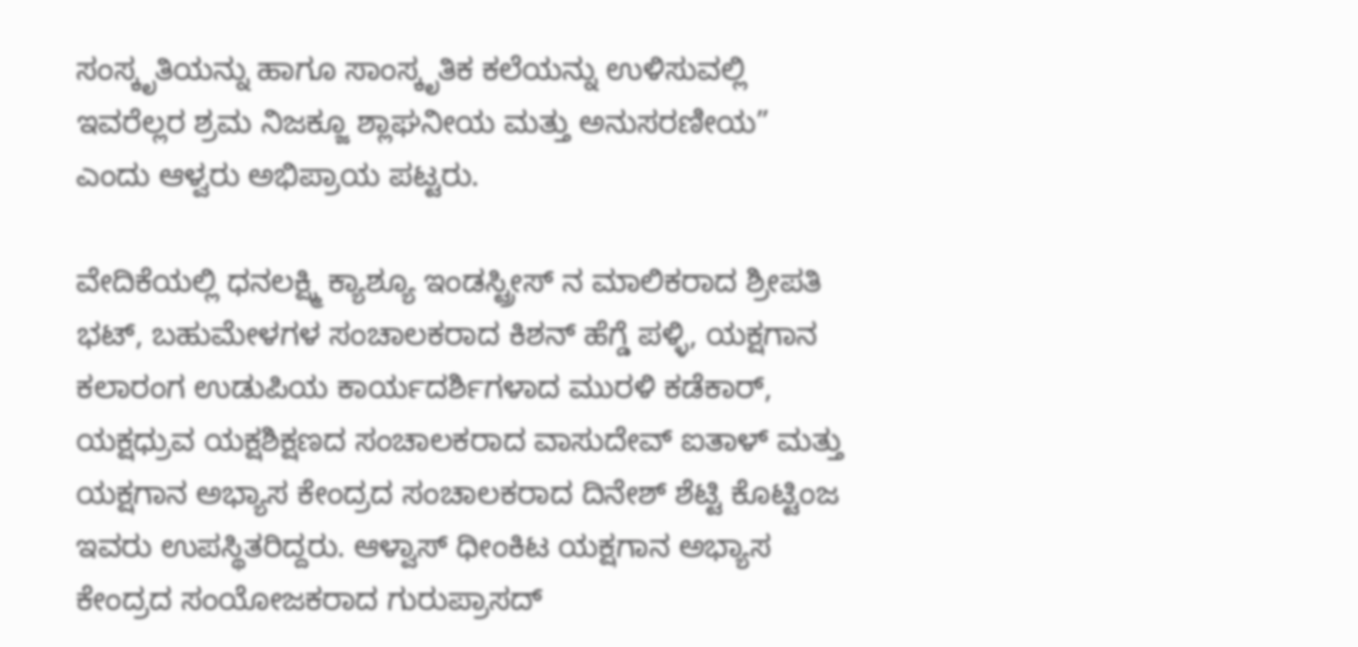ಸಂಸ್ಕೃತಿಯನ್ನು ಹಾಗೂ ಸಾಂಸ್ಕೃತಿಕ ಕಲೆಯನ್ನು ಉಳಿಸುವಲ್ಲಿ ಇವರೆಲ್ಲರ ಶ್ರಮ ನಿಜಕ್ಜೂ ಶ್ಲಾಘನೀಯ ಮತ್ತು ಅನುಸರಣೀಯ” ಎಂದು ಆಳ್ವರು ಅಭಿಪ್ರಾಯ ಪಟ್ಟರು.

ವೇದಿಕೆಯಲ್ಲಿ‌ ಧನಲಕ್ಷ್ಮಿ ಕ್ಯಾಶ್ಯೂ ಇಂಡಸ್ಟ್ರೀಸ್ ನ‌ ಮಾಲಿಕರಾದ ಶ್ರೀಪತಿ‌ ಭಟ್, ಬಹುಮೇಳಗಳ‌ ಸಂಚಾಲಕರಾದ ಕಿಶನ್ ಹೆಗ್ಡೆ ಪಳ್ಳಿ, ಯಕ್ಷಗಾನ ಕಲಾರಂಗ ಉಡುಪಿಯ ಕಾರ್ಯದರ್ಶಿಗಳಾದ ಮುರಳಿ ಕಡೆಕಾರ್, ಯಕ್ಷಧ್ರುವ ಯಕ್ಷಶಿಕ್ಷಣದ ಸಂಚಾಲಕರಾದ ವಾಸುದೇವ್ ಐತಾಳ್ ಮತ್ತು ಯಕ್ಷಗಾನ‌ ಅಭ್ಯಾಸ ಕೇಂದ್ರದ ಸಂಚಾಲಕರಾದ ದಿನೇಶ್ ಶೆಟ್ಟಿ‌ ಕೊಟ್ಟಿಂಜ‌ ಇವರು ಉಪಸ್ಥಿತರಿದ್ದರು. ಆಳ್ವಾಸ್ ಧೀಂಕಿಟ ಯಕ್ಷಗಾನ ಅಭ್ಯಾಸ ಕೇಂದ್ರದ ಸಂಯೋಜಕರಾದ ಗುರುಪ್ರಾಸದ್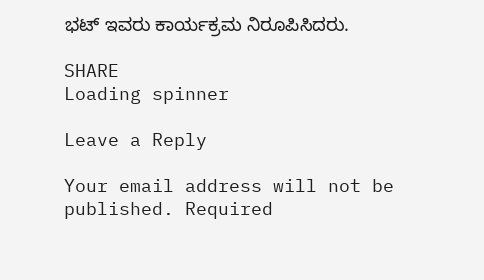ಭಟ್ ಇವರು ಕಾರ್ಯಕ್ರಮ ನಿರೂಪಿಸಿದರು.

SHARE
Loading spinner

Leave a Reply

Your email address will not be published. Required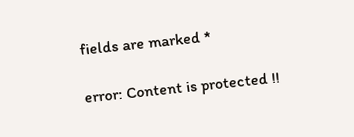fields are marked *

error: Content is protected !!